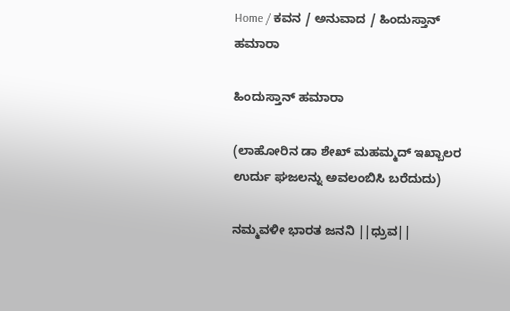Home / ಕವನ / ಅನುವಾದ / ಹಿಂದುಸ್ತಾನ್‌ ಹಮಾರಾ

ಹಿಂದುಸ್ತಾನ್‌ ಹಮಾರಾ

(ಲಾಹೋರಿನ ಡಾ ಶೇಖ್‌ ಮಹಮ್ಮದ್‌ ಇಖ್ಬಾಲರ ಉರ್ದು ಘಜಲನ್ನು ಅವಲಂಬಿಸಿ ಬರೆದುದು)

ನಮ್ಮವಳೀ ಭಾರತ ಜನನಿ ||ಧ್ರುವ||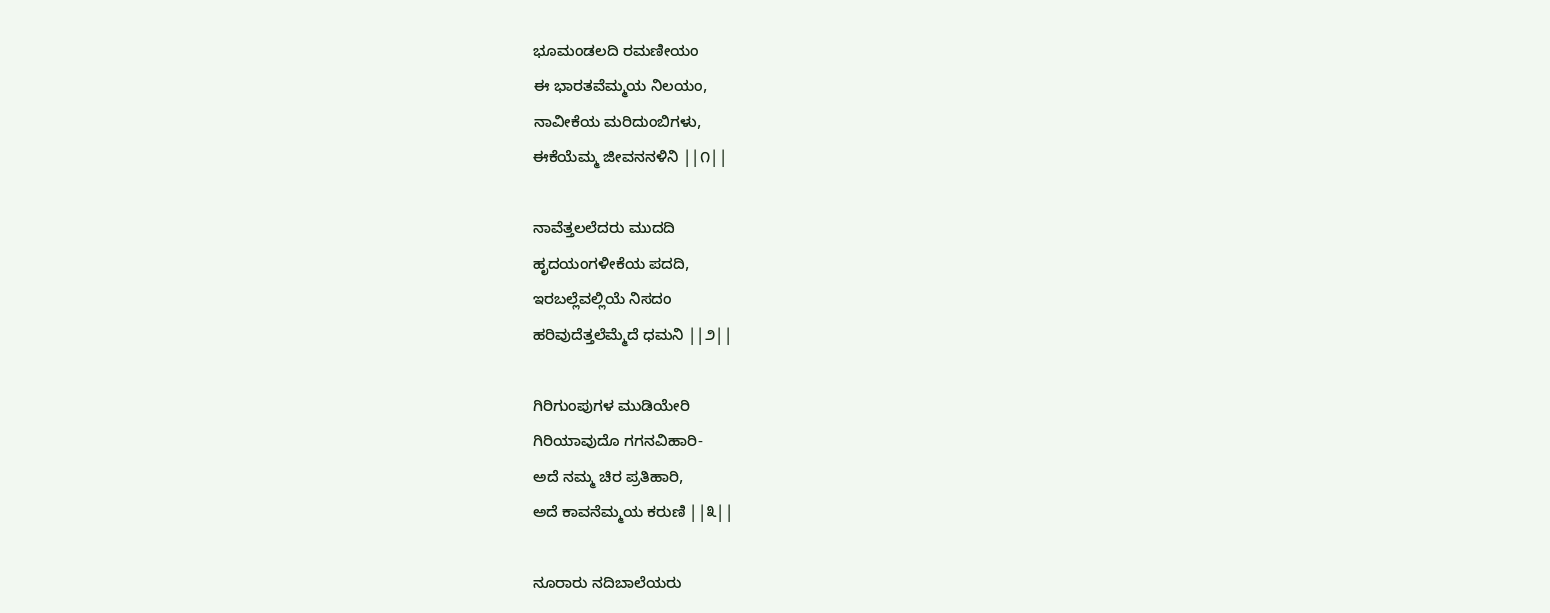ಭೂಮಂಡಲದಿ ರಮಣೀಯಂ
ಈ ಭಾರತವೆಮ್ಮಯ ನಿಲಯಂ,
ನಾವೀಕೆಯ ಮರಿದುಂಬಿಗಳು,
ಈಕೆಯೆಮ್ಮ ಜೀವನನಳಿನಿ ||೧||

ನಾವೆತ್ತಲಲೆದರು ಮುದದಿ
ಹೃದಯಂಗಳೀಕೆಯ ಪದದಿ,
ಇರಬಲ್ಲೆವಲ್ಲಿಯೆ ನಿಸದಂ
ಹರಿವುದೆತ್ತಲೆಮ್ಮೆದೆ ಧಮನಿ ||೨||

ಗಿರಿಗುಂಪುಗಳ ಮುಡಿಯೇರಿ
ಗಿರಿಯಾವುದೊ ಗಗನವಿಹಾರಿ-
ಅದೆ ನಮ್ಮ ಚಿರ ಪ್ರತಿಹಾರಿ,
ಅದೆ ಕಾವನೆಮ್ಮಯ ಕರುಣಿ ||೩||

ನೂರಾರು ನದಿಬಾಲೆಯರು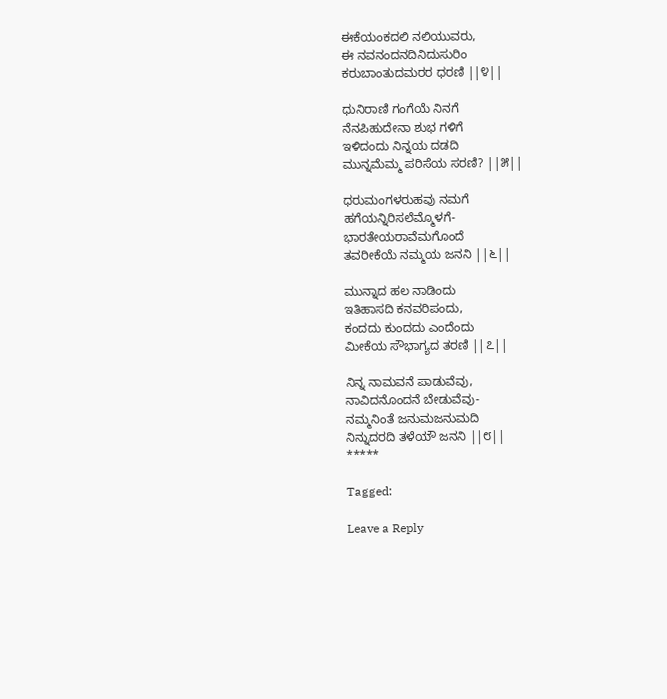ಈಕೆಯಂಕದಲಿ ನಲಿಯುವರು,
ಈ ನವನಂದನದಿನಿದುಸುರಿಂ
ಕರುಬಾಂತುದಮರರ ಧರಣಿ ||೪||

ಧುನಿರಾಣಿ ಗಂಗೆಯೆ ನಿನಗೆ
ನೆನಪಿಹುದೇನಾ ಶುಭ ಗಳಿಗೆ
ಇಳಿದಂದು ನಿನ್ನಯ ದಡದಿ
ಮುನ್ನಮೆಮ್ಮ ಪರಿಸೆಯ ಸರಣಿ? ||೫||

ಧರುಮಂಗಳರುಹವು ನಮಗೆ
ಹಗೆಯನ್ನಿರಿಸಲೆಮ್ಮೊಳಗೆ-
ಭಾರತೇಯರಾವೆಮಗೊಂದೆ
ತವರೀಕೆಯೆ ನಮ್ಮಯ ಜನನಿ ||೬||

ಮುನ್ನಾದ ಹಲ ನಾಡಿಂದು
ಇತಿಹಾಸದಿ ಕನವರಿಪಂದು,
ಕಂದದು ಕುಂದದು ಎಂದೆಂದು
ಮೀಕೆಯ ಸೌಭಾಗ್ಯದ ತರಣಿ ||೭||

ನಿನ್ನ ನಾಮವನೆ ಪಾಡುವೆವು,
ನಾವಿದನೊಂದನೆ ಬೇಡುವೆವು-
ನಮ್ಮನಿಂತೆ ಜನುಮಜನುಮದಿ
ನಿನ್ನುದರದಿ ತಳೆಯೌ ಜನನಿ ||೮||
*****

Tagged:

Leave a Reply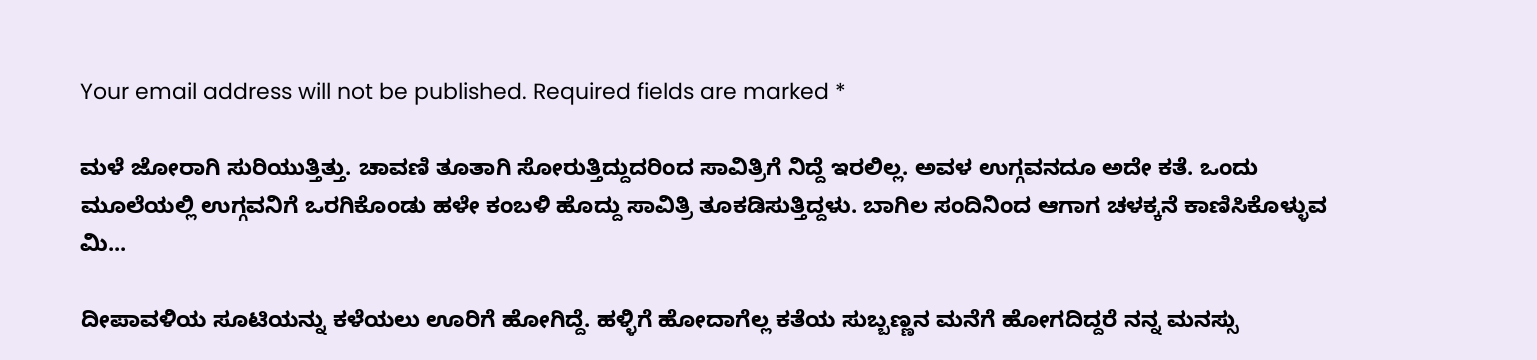Your email address will not be published. Required fields are marked *

ಮಳೆ ಜೋರಾಗಿ ಸುರಿಯುತ್ತಿತ್ತು. ಚಾವಣಿ ತೂತಾಗಿ ಸೋರುತ್ತಿದ್ದುದರಿಂದ ಸಾವಿತ್ರಿಗೆ ನಿದ್ದೆ ಇರಲಿಲ್ಲ. ಅವಳ ಉಗ್ಗವನದೂ ಅದೇ ಕತೆ. ಒಂದು ಮೂಲೆಯಲ್ಲಿ ಉಗ್ಗವನಿಗೆ ಒರಗಿಕೊಂಡು ಹಳೇ ಕಂಬಳಿ ಹೊದ್ದು ಸಾವಿತ್ರಿ ತೂಕಡಿಸುತ್ತಿದ್ದಳು. ಬಾಗಿಲ ಸಂದಿನಿಂದ ಆಗಾಗ ಚಳಕ್ಕನೆ ಕಾಣಿಸಿಕೊಳ್ಳುವ ಮಿ...

ದೀಪಾವಳಿಯ ಸೂಟಿಯನ್ನು ಕಳೆಯಲು ಊರಿಗೆ ಹೋಗಿದ್ದೆ. ಹಳ್ಳಿಗೆ ಹೋದಾಗೆಲ್ಲ ಕತೆಯ ಸುಬ್ಬಣ್ಣನ ಮನೆಗೆ ಹೋಗದಿದ್ದರೆ ನನ್ನ ಮನಸ್ಸು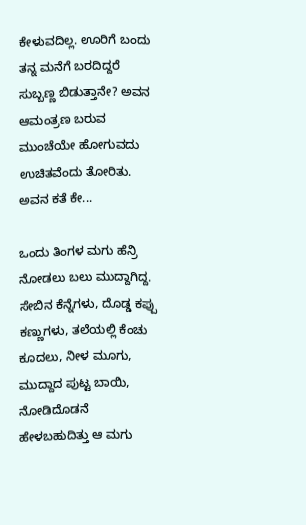ಕೇಳುವದಿಲ್ಲ. ಊರಿಗೆ ಬಂದು ತನ್ನ ಮನೆಗೆ ಬರದಿದ್ದರೆ ಸುಬ್ಬಣ್ಣ ಬಿಡುತ್ತಾನೇ? ಅವನ ಆಮಂತ್ರಣ ಬರುವ ಮುಂಚೆಯೇ ಹೋಗುವದು ಉಚಿತವೆಂದು ತೋರಿತು. ಅವನ ಕತೆ ಕೇ...

ಒಂದು ತಿಂಗಳ ಮಗು ಹೆನ್ರಿ ನೋಡಲು ಬಲು ಮುದ್ದಾಗಿದ್ದ. ಸೇಬಿನ ಕೆನ್ನೆಗಳು, ದೊಡ್ಡ ಕಪ್ಪು ಕಣ್ಣುಗಳು, ತಲೆಯಲ್ಲಿ ಕೆಂಚು ಕೂದಲು, ನೀಳ ಮೂಗು, ಮುದ್ದಾದ ಪುಟ್ಟ ಬಾಯಿ, ನೋಡಿದೊಡನೆ ಹೇಳಬಹುದಿತ್ತು ಆ ಮಗು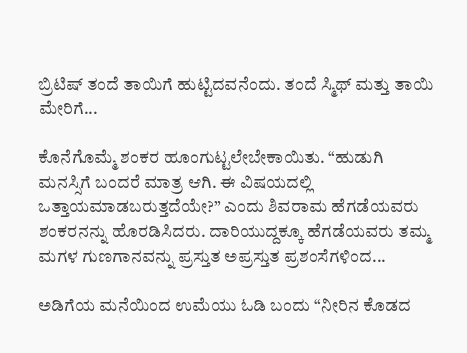ಬ್ರಿಟಿಷ್ ತಂದೆ ತಾಯಿಗೆ ಹುಟ್ಟಿದವನೆಂದು. ತಂದೆ ಸ್ಮಿಥ್ ಮತ್ತು ತಾಯಿ ಮೇರಿಗೆ...

ಕೊನೆಗೊಮ್ಮೆ ಶಂಕರ ಹೂಂಗುಟ್ಟಲೇಬೇಕಾಯಿತು. “ಹುಡುಗಿ ಮನಸ್ಸಿಗೆ ಬಂದರೆ ಮಾತ್ರ ಆಗಿ. ಈ ವಿಷಯದಲ್ಲಿ ಒತ್ತಾಯಮಾಡಬರುತ್ತದೆಯೇ?” ಎಂದು ಶಿವರಾಮ ಹೆಗಡೆಯವರು ಶಂಕರನನ್ನು ಹೊರಡಿಸಿದರು. ದಾರಿಯುದ್ದಕ್ಕೂ ಹೆಗಡೆಯವರು ತಮ್ಮ ಮಗಳ ಗುಣಗಾನವನ್ನು ಪ್ರಸ್ತುತ ಅಪ್ರಸ್ತುತ ಪ್ರಶಂಸೆಗಳಿಂದ...

ಅಡಿಗೆಯ ಮನೆಯಿಂದ ಉಮೆಯು ಓಡಿ ಬಂದು “ನೀರಿನ ಕೊಡದ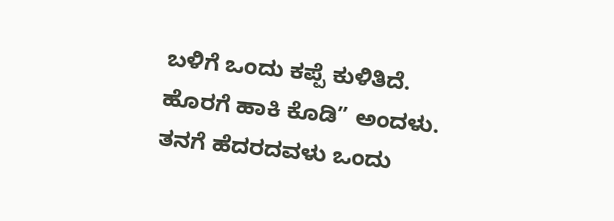ಬಳಿಗೆ ಒಂದು ಕಪ್ಪೆ ಕುಳಿತಿದೆ. ಹೊರಗೆ ಹಾಕಿ ಕೊಡಿ” ಅಂದಳು. ತನಗೆ ಹೆದರದವಳು ಒಂದು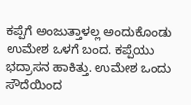ಕಪ್ಪೆಗೆ ಅಂಜುತ್ತಾಳಲ್ಲ ಅಂದುಕೊಂಡು ಉಮೇಶ ಒಳಗೆ ಬಂದ. ಕಪ್ಪೆಯು ಭದ್ರಾಸನ ಹಾಕಿತ್ತು. ಉಮೇಶ ಒಂದು ಸೌದೆಯಿಂದ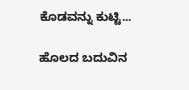ಕೊಡವನ್ನು ಕುಟ್ಟಿ...

ಹೊಲದ ಬದುವಿನ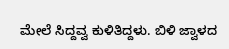ಮೇಲೆ ಸಿದ್ದವ್ವ ಕುಳಿತಿದ್ದಳು. ಬಿಳಿ ಜ್ವಾಳದ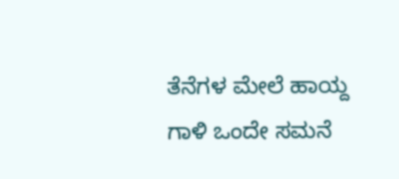ತೆನೆಗಳ ಮೇಲೆ ಹಾಯ್ದ ಗಾಳಿ ಒಂದೇ ಸಮನೆ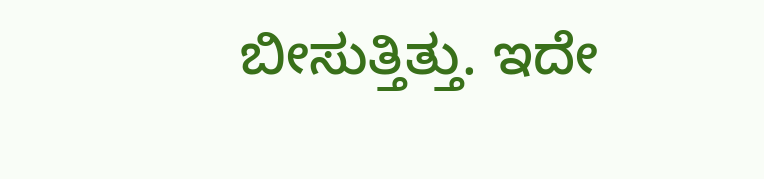ಬೀಸುತ್ತಿತ್ತು. ಇದೇ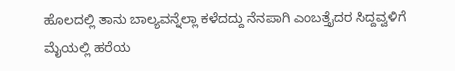ಹೊಲದಲ್ಲಿ ತಾನು ಬಾಲ್ಯವನ್ನೆಲ್ಲಾ ಕಳೆದದ್ದು ನೆನಪಾಗಿ ಎಂಬತ್ತೈದರ ಸಿದ್ದವ್ವಳಿಗೆ ಮೈಯಲ್ಲಿ ಹರೆಯ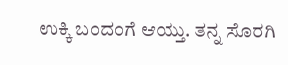ಉಕ್ಕಿ ಬಂದಂಗೆ ಆಯ್ತು. ತನ್ನ ಸೊರಗಿ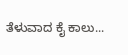ತೆಳುವಾದ ಕೈ ಕಾಲು...